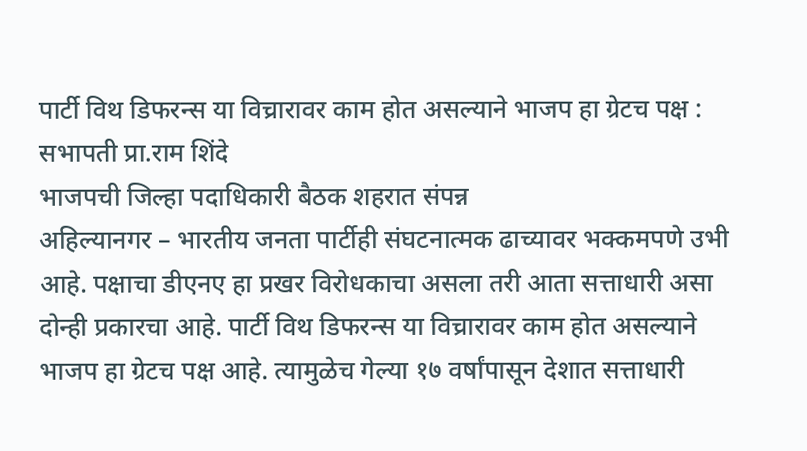पार्टी विथ डिफरन्स या विच्रारावर काम होत असल्याने भाजप हा ग्रेटच पक्ष : सभापती प्रा.राम शिंदे
भाजपची जिल्हा पदाधिकारी बैठक शहरात संपन्न
अहिल्यानगर – भारतीय जनता पार्टीही संघटनात्मक ढाच्यावर भक्कमपणे उभी आहे. पक्षाचा डीएनए हा प्रखर विरोधकाचा असला तरी आता सत्ताधारी असा दोन्ही प्रकारचा आहे. पार्टी विथ डिफरन्स या विच्रारावर काम होत असल्याने भाजप हा ग्रेटच पक्ष आहे. त्यामुळेच गेल्या १७ वर्षांपासून देशात सत्ताधारी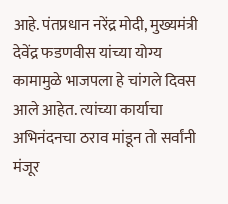आहे. पंतप्रधान नरेंद्र मोदी, मुख्यमंत्री देवेंद्र फडणवीस यांच्या योग्य कामामुळे भाजपला हे चांगले दिवस आले आहेत. त्यांच्या कार्याचा अभिनंदनचा ठराव मांडून तो सर्वांनी मंजूर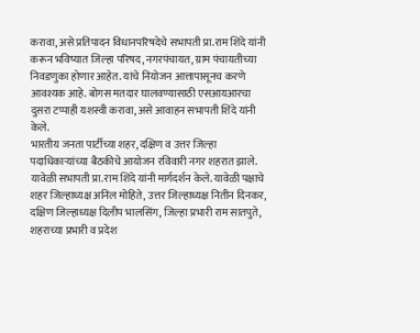करावा, असे प्रतिपादन विधानपरिषदेचे सभापती प्रा.राम शिंदे यांनी करून भविष्यात जिल्हा परिषद, नगरपंचायत, ग्राम पंचायतीच्या निवडणुका होणार आहेत. यांचे नियोजन आत्तापासूनच करणे आवश्यक आहे. बोगस मतदार घालवण्यासाठी एसआयआरचा दुसरा टप्पाही यशस्वी करावा, असे आवाहन सभापती शिंदे यांनी केले.
भारतीय जनता पार्टीच्या शहर, दक्षिण व उत्तर जिल्हा पदाधिकाऱ्यांच्या बैठकीचे आयोजन रविवारी नगर शहरात झाले. यावेळी सभापती प्रा.राम शिंदे यांनी मार्गदर्शन केले. यावेळी पक्षाचे शहर जिल्हाध्यक्ष अनिल मोहिते, उत्तर जिल्हाध्यक्ष नितीन दिनकर, दक्षिण जिल्हाध्यक्ष दिलीप भालसिंग, जिल्हा प्रभारी राम सातपुते, शहराच्या प्रभारी व प्रदेश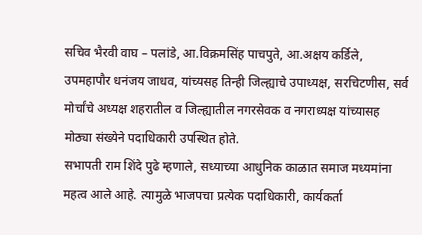सचिव भैरवी वाघ – पलांडे, आ.विक्रमसिंह पाचपुते, आ.अक्षय कर्डिले, उपमहापौर धनंजय जाधव, यांच्यसह तिन्ही जिल्ह्याचे उपाध्यक्ष, सरचिटणीस, सर्व मोर्चांचे अध्यक्ष शहरातील व जिल्ह्यातील नगरसेवक व नगराध्यक्ष यांच्यासह मोठ्या संख्येने पदाधिकारी उपस्थित होते.
सभापती राम शिंदे पुढे म्हणाले, सध्याच्या आधुनिक काळात समाज मध्यमांना महत्व आले आहे. त्यामुळे भाजपचा प्रत्येक पदाधिकारी, कार्यकर्ता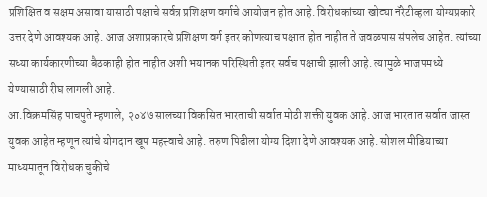प्रशिक्षित व सक्षम असावा यासाठी पक्षाचे सर्वत्र प्रशिक्षण वर्गाचे आयोजन होत आहे. विरोधकांच्या खोट्या नॅरेटीव्हला योग्यप्रकारे उत्तर देणे आवश्यक आहे. आज अशाप्रकारचे प्रशिक्षण वर्ग इतर कोणत्याच पक्षात होत नाहीत ते जवळपास संपलेच आहेत. त्यांच्या सध्या कार्यकारणीच्या बैठकाही होत नाहीत अशी भयानक परिस्थिती इतर सर्वच पक्षाची झाली आहे. त्यामुळे भाजपमध्ये येण्यासाठी रीघ लागली आहे.
आ.विक्रमसिंह पाचपुते म्हणाले, २०४७ सालच्या विकसित भारताची सर्वात मोठी शक्ती युवक आहे. आज भारतात सर्वात जास्त युवक आहेत म्हणून त्यांचे योगदान खूप महत्त्वाचे आहे. तरुण पिढीला योग्य दिशा देणे आवश्यक आहे. सोशल मीडियाच्या माध्यमातून विरोधक चुकीचे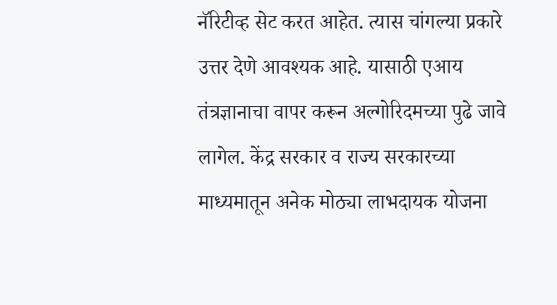नॅरिटीव्ह सेट करत आहेत. त्यास चांगल्या प्रकारे उत्तर देणे आवश्यक आहे. यासाठी एआय तंत्रज्ञानाचा वापर करून अल्गोरिदमच्या पुढे जावे लागेल. केंद्र सरकार व राज्य सरकारच्या माध्यमातून अनेक मोठ्या लाभदायक योजना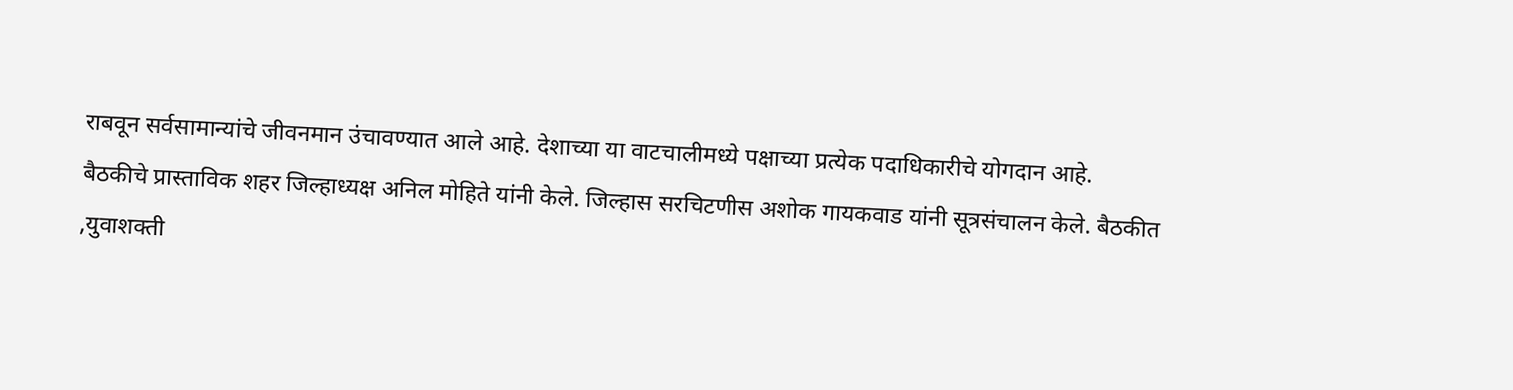राबवून सर्वसामान्यांचे जीवनमान उंचावण्यात आले आहे. देशाच्या या वाटचालीमध्ये पक्षाच्या प्रत्येक पदाधिकारीचे योगदान आहे.
बैठकीचे प्रास्ताविक शहर जिल्हाध्यक्ष अनिल मोहिते यांनी केले. जिल्हास सरचिटणीस अशोक गायकवाड यांनी सूत्रसंचालन केले. बैठकीत ,युवाशक्ती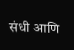संधी आणि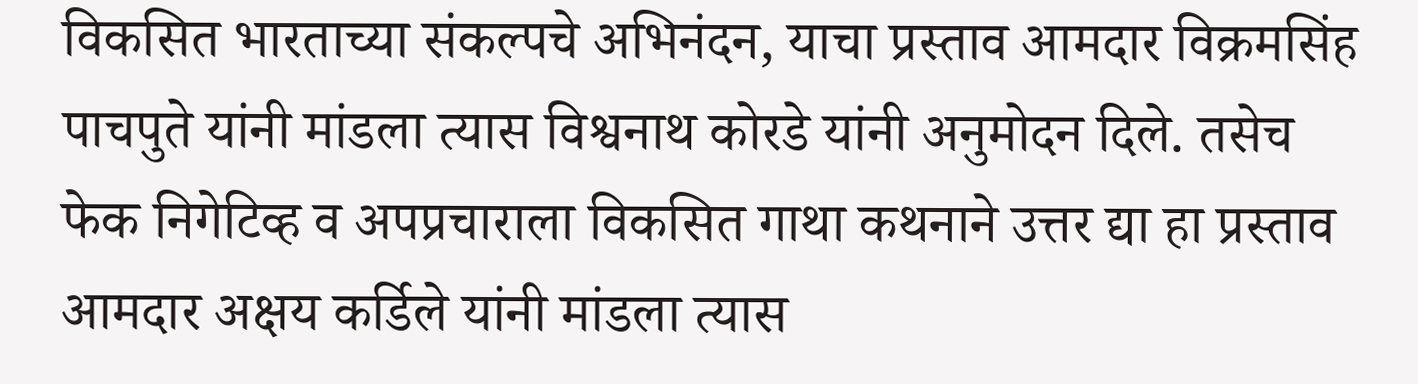विकसित भारताच्या संकल्पचे अभिनंदन, याचा प्रस्ताव आमदार विक्रमसिंह पाचपुते यांनी मांडला त्यास विश्वनाथ कोरडे यांनी अनुमोदन दिले. तसेच फेक निगेटिव्ह व अपप्रचाराला विकसित गाथा कथनाने उत्तर द्या हा प्रस्ताव आमदार अक्षय कर्डिले यांनी मांडला त्यास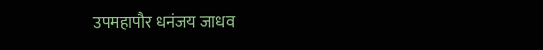उपमहापौर धनंजय जाधव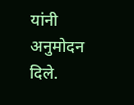यांनी अनुमोदन दिले.